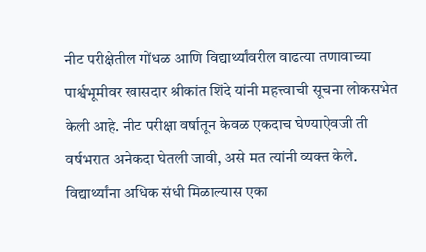नीट परीक्षेतील गोंधळ आणि विद्यार्थ्यांवरील वाढत्या तणावाच्या पार्श्वभूमीवर खासदार श्रीकांत शिंदे यांनी महत्त्वाची सूचना लोकसभेत केली आहे. नीट परीक्षा वर्षातून केवळ एकदाच घेण्याऐवजी ती वर्षभरात अनेकदा घेतली जावी, असे मत त्यांनी व्यक्त केले. विद्यार्थ्यांना अधिक संधी मिळाल्यास एका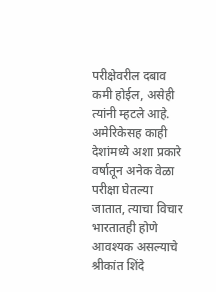परीक्षेवरील दबाव कमी होईल, असेही त्यांनी म्हटले आहे. अमेरिकेसह काही देशांमध्ये अशा प्रकारे वर्षातून अनेक वेळा परीक्षा घेतल्या जातात, त्याचा विचार भारतातही होणे आवश्यक असल्याचे श्रीकांत शिंदे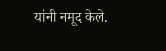यांनी नमूद केले.